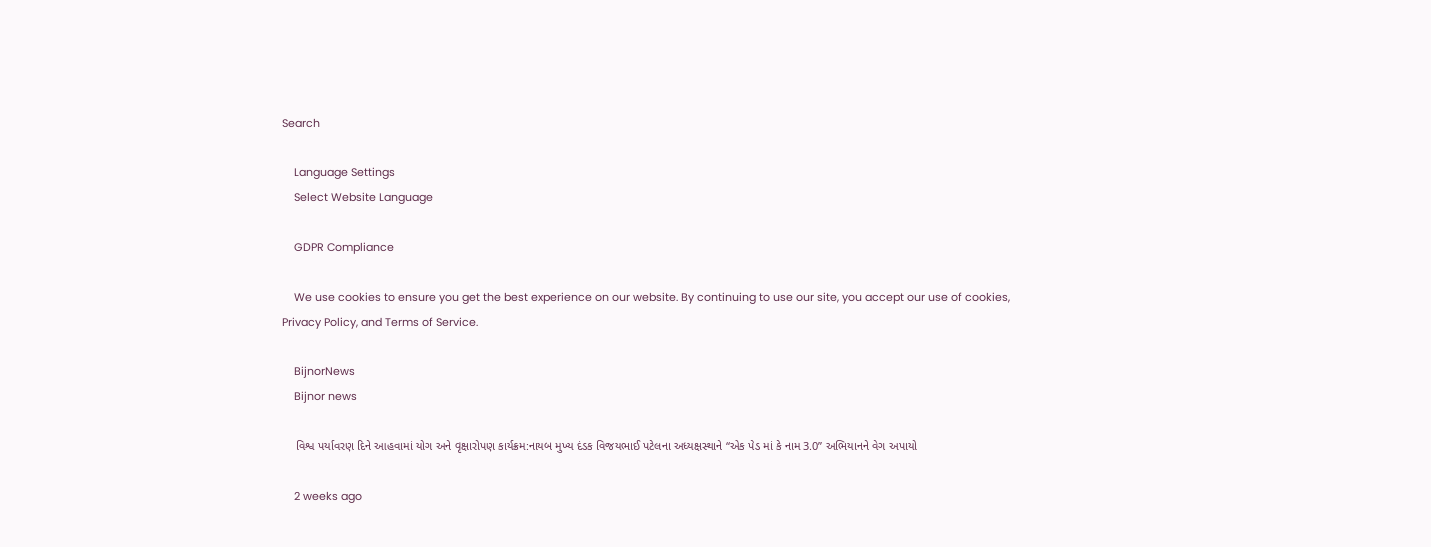Search

    Language Settings
    Select Website Language

    GDPR Compliance

    We use cookies to ensure you get the best experience on our website. By continuing to use our site, you accept our use of cookies, Privacy Policy, and Terms of Service.

    BijnorNews
    Bijnor news

    વિશ્વ પર્યાવરણ દિને આહવામાં યોગ અને વૃક્ષારોપણ કાર્યક્રમ:નાયબ મુખ્ય દંડક વિજયભાઈ પટેલના અધ્યક્ષસ્થાને “એક પેડ માં કે નામ 3.0” અભિયાનને વેગ અપાયો

    2 weeks ago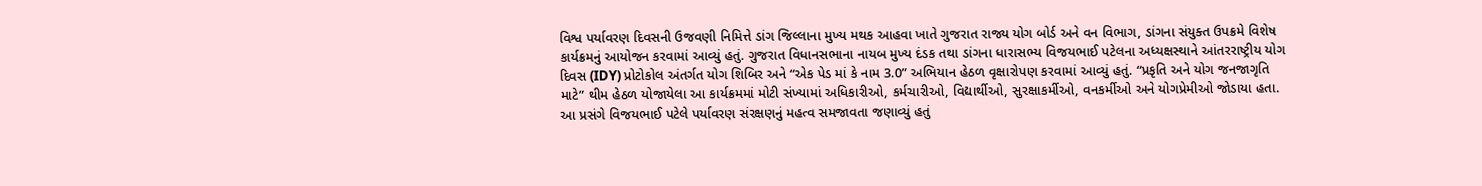વિશ્વ પર્યાવરણ દિવસની ઉજવણી નિમિત્તે ડાંગ જિલ્લાના મુખ્ય મથક આહવા ખાતે ગુજરાત રાજ્ય યોગ બોર્ડ અને વન વિભાગ, ડાંગના સંયુક્ત ઉપક્રમે વિશેષ કાર્યક્રમનું આયોજન કરવામાં આવ્યું હતું. ગુજરાત વિધાનસભાના નાયબ મુખ્ય દંડક તથા ડાંગના ધારાસભ્ય વિજયભાઈ પટેલના અધ્યક્ષસ્થાને આંતરરાષ્ટ્રીય યોગ દિવસ (IDY) પ્રોટોકોલ અંતર્ગત યોગ શિબિર અને “એક પેડ માં કે નામ 3.0” અભિયાન હેઠળ વૃક્ષારોપણ કરવામાં આવ્યું હતું. “પ્રકૃતિ અને યોગ જનજાગૃતિ માટે” થીમ હેઠળ યોજાયેલા આ કાર્યક્રમમાં મોટી સંખ્યામાં અધિકારીઓ, કર્મચારીઓ, વિદ્યાર્થીઓ, સુરક્ષાકર્મીઓ, વનકર્મીઓ અને યોગપ્રેમીઓ જોડાયા હતા. આ પ્રસંગે વિજયભાઈ પટેલે પર્યાવરણ સંરક્ષણનું મહત્વ સમજાવતા જણાવ્યું હતું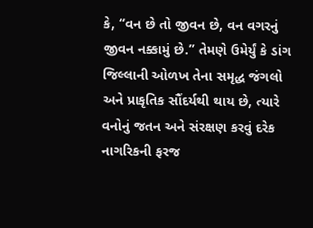કે, “વન છે તો જીવન છે, વન વગરનું જીવન નક્કામું છે.” તેમણે ઉમેર્યું કે ડાંગ જિલ્લાની ઓળખ તેના સમૃદ્ધ જંગલો અને પ્રાકૃતિક સૌંદર્યથી થાય છે, ત્યારે વનોનું જતન અને સંરક્ષણ કરવું દરેક નાગરિકની ફરજ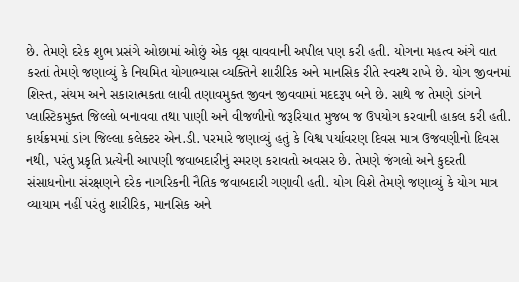છે. તેમણે દરેક શુભ પ્રસંગે ઓછામાં ઓછું એક વૃક્ષ વાવવાની અપીલ પણ કરી હતી. યોગના મહત્વ અંગે વાત કરતાં તેમણે જણાવ્યું કે નિયમિત યોગાભ્યાસ વ્યક્તિને શારીરિક અને માનસિક રીતે સ્વસ્થ રાખે છે. યોગ જીવનમાં શિસ્ત, સંયમ અને સકારાત્મકતા લાવી તણાવમુક્ત જીવન જીવવામાં મદદરૂપ બને છે. સાથે જ તેમણે ડાંગને પ્લાસ્ટિકમુક્ત જિલ્લો બનાવવા તથા પાણી અને વીજળીનો જરૂરિયાત મુજબ જ ઉપયોગ કરવાની હાકલ કરી હતી. કાર્યક્રમમાં ડાંગ જિલ્લા કલેક્ટર એન.ડી. પરમારે જણાવ્યું હતું કે વિશ્વ પર્યાવરણ દિવસ માત્ર ઉજવણીનો દિવસ નથી, પરંતુ પ્રકૃતિ પ્રત્યેની આપણી જવાબદારીનું સ્મરણ કરાવતો અવસર છે. તેમણે જંગલો અને કુદરતી સંસાધનોના સંરક્ષણને દરેક નાગરિકની નૈતિક જવાબદારી ગણાવી હતી. યોગ વિશે તેમણે જણાવ્યું કે યોગ માત્ર વ્યાયામ નહીં પરંતુ શારીરિક, માનસિક અને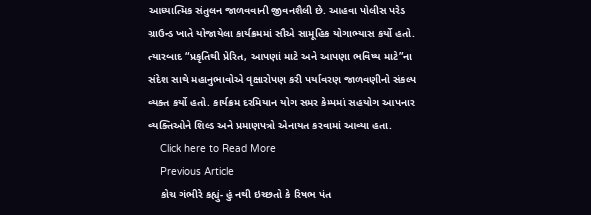આધ્યાત્મિક સંતુલન જાળવવાની જીવનશૈલી છે. આહવા પોલીસ પરેડ ગ્રાઉન્ડ ખાતે યોજાયેલા કાર્યક્રમમાં સૌએ સામૂહિક યોગાભ્યાસ કર્યો હતો. ત્યારબાદ “પ્રકૃતિથી પ્રેરિત, આપણાં માટે અને આપણા ભવિષ્ય માટે”ના સંદેશ સાથે મહાનુભાવોએ વૃક્ષારોપણ કરી પર્યાવરણ જાળવણીનો સંકલ્પ વ્યક્ત કર્યો હતો. કાર્યક્રમ દરમિયાન યોગ સમર કેમ્પમાં સહયોગ આપનાર વ્યક્તિઓને શિલ્ડ અને પ્રમાણપત્રો એનાયત કરવામાં આવ્યા હતા.
    Click here to Read More
    Previous Article
    કોચ ગંભીરે કહ્યું- હું નથી ઇચ્છતો કે રિષભ પંત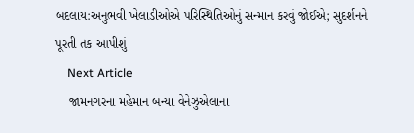બદલાય:અનુભવી ખેલાડીઓએ પરિસ્થિતિઓનું સન્માન કરવું જોઈએ; સુદર્શનને પૂરતી તક આપીશું
    Next Article
    જામનગરના મહેમાન બન્યા વેનેઝુએલાના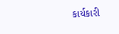કાર્યકારી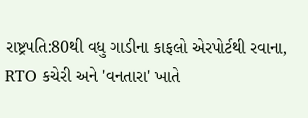રાષ્ટ્રપતિ:80થી વધુ ગાડીના કાફલો એરપોર્ટથી રવાના, RTO કચેરી અને 'વનતારા' ખાતે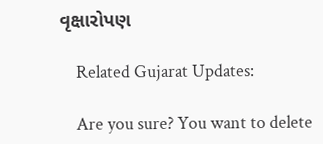વૃક્ષારોપણ

    Related Gujarat Updates:

    Are you sure? You want to delete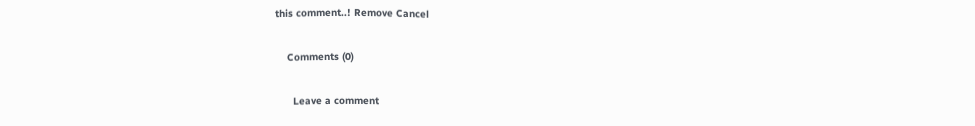this comment..! Remove Cancel

    Comments (0)

      Leave a comment